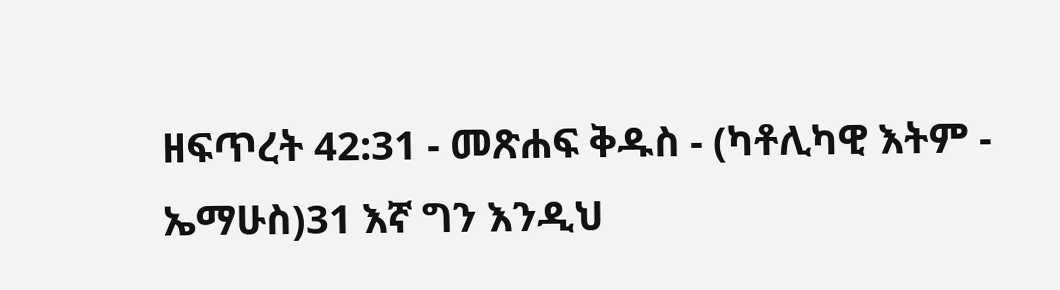ዘፍጥረት 42:31 - መጽሐፍ ቅዱስ - (ካቶሊካዊ እትም - ኤማሁስ)31 እኛ ግን እንዲህ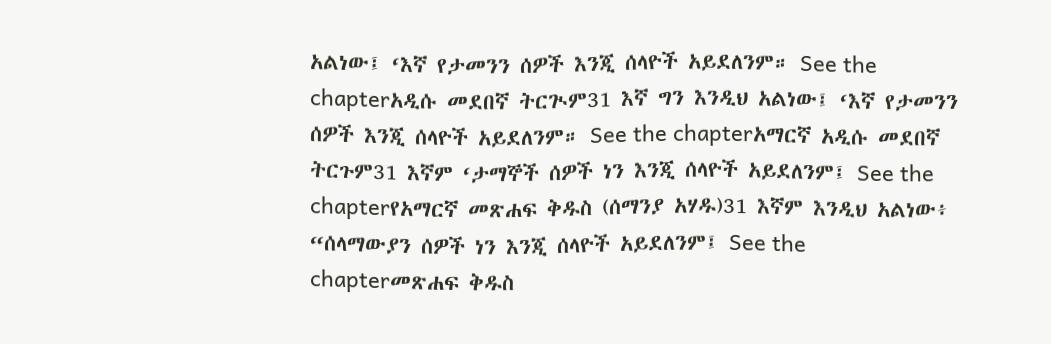አልነው፤ ‘እኛ የታመንን ሰዎች እንጂ ሰላዮች አይደለንም። See the chapterአዲሱ መደበኛ ትርጒም31 እኛ ግን እንዲህ አልነው፤ ‘እኛ የታመንን ሰዎች እንጂ ሰላዮች አይደለንም። See the chapterአማርኛ አዲሱ መደበኛ ትርጉም31 እኛም ‘ታማኞች ሰዎች ነን እንጂ ሰላዮች አይደለንም፤ See the chapterየአማርኛ መጽሐፍ ቅዱስ (ሰማንያ አሃዱ)31 እኛም እንዲህ አልነው፥ “ሰላማውያን ሰዎች ነን እንጂ ሰላዮች አይደለንም፤ See the chapterመጽሐፍ ቅዱስ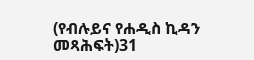(የብሉይና የሐዲስ ኪዳን መጻሕፍት)31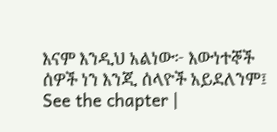እናም እንዲህ አልነው፦ እውነተኞች ሰዎች ነን እንጂ ሰላዮች አይደለንም፤ See the chapter |